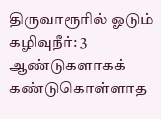திருவாரூரில் ஓடும் கழிவுநீர்: 3 ஆண்டுகளாகக் கண்டுகொள்ளாத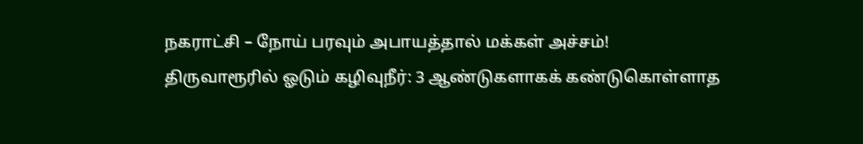நகராட்சி – நோய் பரவும் அபாயத்தால் மக்கள் அச்சம்!
திருவாரூரில் ஓடும் கழிவுநீர்: 3 ஆண்டுகளாகக் கண்டுகொள்ளாத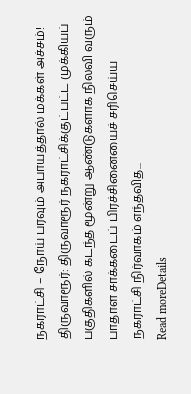நகராட்சி – நோய் பரவும் அபாயத்தால் மக்கள் அச்சம்! திருவாரூர்: திருவாரூர் நகராட்சிக்குட்பட்ட முக்கியப் பகுதிகளில் கடந்த மூன்று ஆண்டுகளாக நிலவி வரும் பாதாள சாக்கடைப் பிரச்சினையைச் சரிசெய்ய நகராட்சி நிர்வாகம் எந்தவித...
Read moreDetails